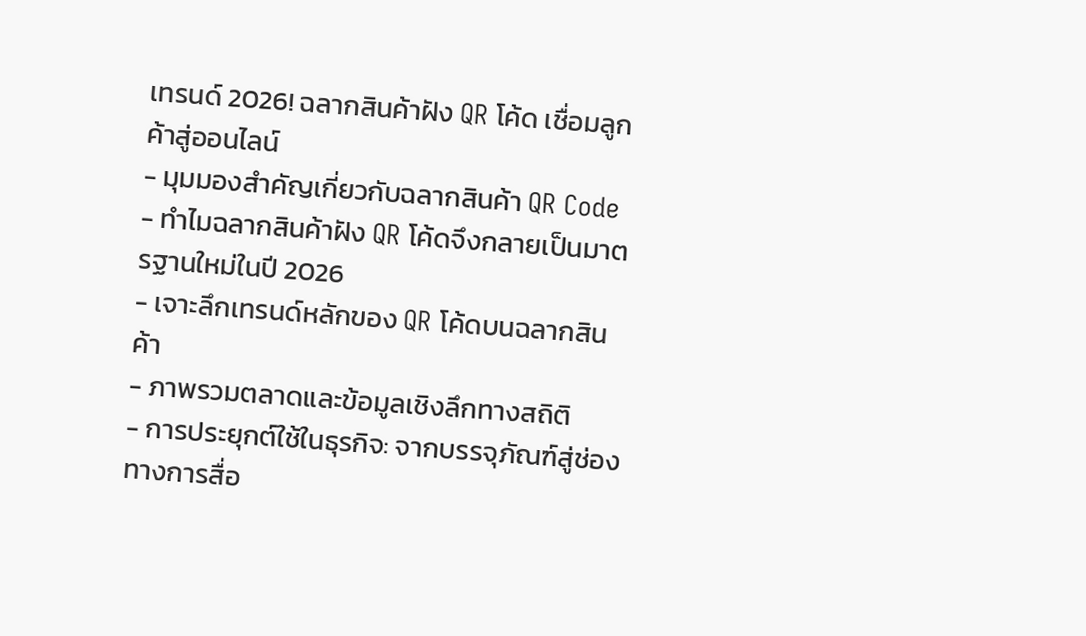เทรนด์ 2026! ฉลากสินค้าฝัง QR โค้ด เชื่อมลูกค้าสู่ออนไลน์
- มุมมองสำคัญเกี่ยวกับฉลากสินค้า QR Code
- ทำไมฉลากสินค้าฝัง QR โค้ดจึงกลายเป็นมาตรฐานใหม่ในปี 2026
- เจาะลึกเทรนด์หลักของ QR โค้ดบนฉลากสินค้า
- ภาพรวมตลาดและข้อมูลเชิงลึกทางสถิติ
- การประยุกต์ใช้ในธุรกิจ: จากบรรจุภัณฑ์สู่ช่องทางการสื่อ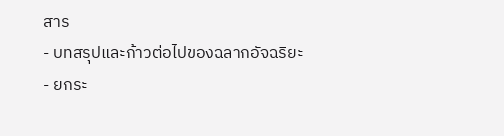สาร
- บทสรุปและก้าวต่อไปของฉลากอัจฉริยะ
- ยกระ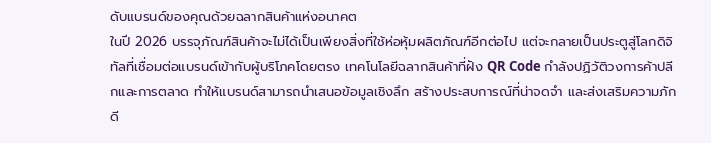ดับแบรนด์ของคุณด้วยฉลากสินค้าแห่งอนาคต
ในปี 2026 บรรจุภัณฑ์สินค้าจะไม่ได้เป็นเพียงสิ่งที่ใช้ห่อหุ้มผลิตภัณฑ์อีกต่อไป แต่จะกลายเป็นประตูสู่โลกดิจิทัลที่เชื่อมต่อแบรนด์เข้ากับผู้บริโภคโดยตรง เทคโนโลยีฉลากสินค้าที่ฝัง QR Code กำลังปฏิวัติวงการค้าปลีกและการตลาด ทำให้แบรนด์สามารถนำเสนอข้อมูลเชิงลึก สร้างประสบการณ์ที่น่าจดจำ และส่งเสริมความภักดี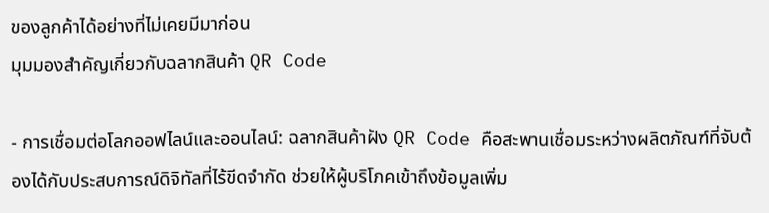ของลูกค้าได้อย่างที่ไม่เคยมีมาก่อน
มุมมองสำคัญเกี่ยวกับฉลากสินค้า QR Code

- การเชื่อมต่อโลกออฟไลน์และออนไลน์: ฉลากสินค้าฝัง QR Code คือสะพานเชื่อมระหว่างผลิตภัณฑ์ที่จับต้องได้กับประสบการณ์ดิจิทัลที่ไร้ขีดจำกัด ช่วยให้ผู้บริโภคเข้าถึงข้อมูลเพิ่ม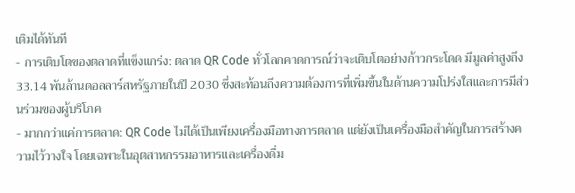เติมได้ทันที
- การเติบโตของตลาดที่แข็งแกร่ง: ตลาด QR Code ทั่วโลกคาดการณ์ว่าจะเติบโตอย่างก้าวกระโดด มีมูลค่าสูงถึง 33.14 พันล้านดอลลาร์สหรัฐภายในปี 2030 ซึ่งสะท้อนถึงความต้องการที่เพิ่มขึ้นในด้านความโปร่งใสและการมีส่วนร่วมของผู้บริโภค
- มากกว่าแค่การตลาด: QR Code ไม่ได้เป็นเพียงเครื่องมือทางการตลาด แต่ยังเป็นเครื่องมือสำคัญในการสร้างความไว้วางใจ โดยเฉพาะในอุตสาหกรรมอาหารและเครื่องดื่ม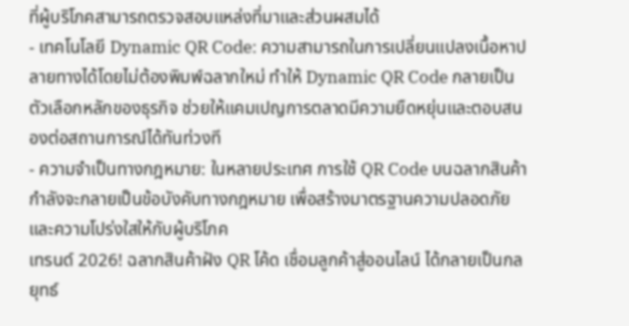ที่ผู้บริโภคสามารถตรวจสอบแหล่งที่มาและส่วนผสมได้
- เทคโนโลยี Dynamic QR Code: ความสามารถในการเปลี่ยนแปลงเนื้อหาปลายทางได้โดยไม่ต้องพิมพ์ฉลากใหม่ ทำให้ Dynamic QR Code กลายเป็นตัวเลือกหลักของธุรกิจ ช่วยให้แคมเปญการตลาดมีความยืดหยุ่นและตอบสนองต่อสถานการณ์ได้ทันท่วงที
- ความจำเป็นทางกฎหมาย: ในหลายประเทศ การใช้ QR Code บนฉลากสินค้ากำลังจะกลายเป็นข้อบังคับทางกฎหมาย เพื่อสร้างมาตรฐานความปลอดภัยและความโปร่งใสให้กับผู้บริโภค
เทรนด์ 2026! ฉลากสินค้าฝัง QR โค้ด เชื่อมลูกค้าสู่ออนไลน์ ได้กลายเป็นกลยุทธ์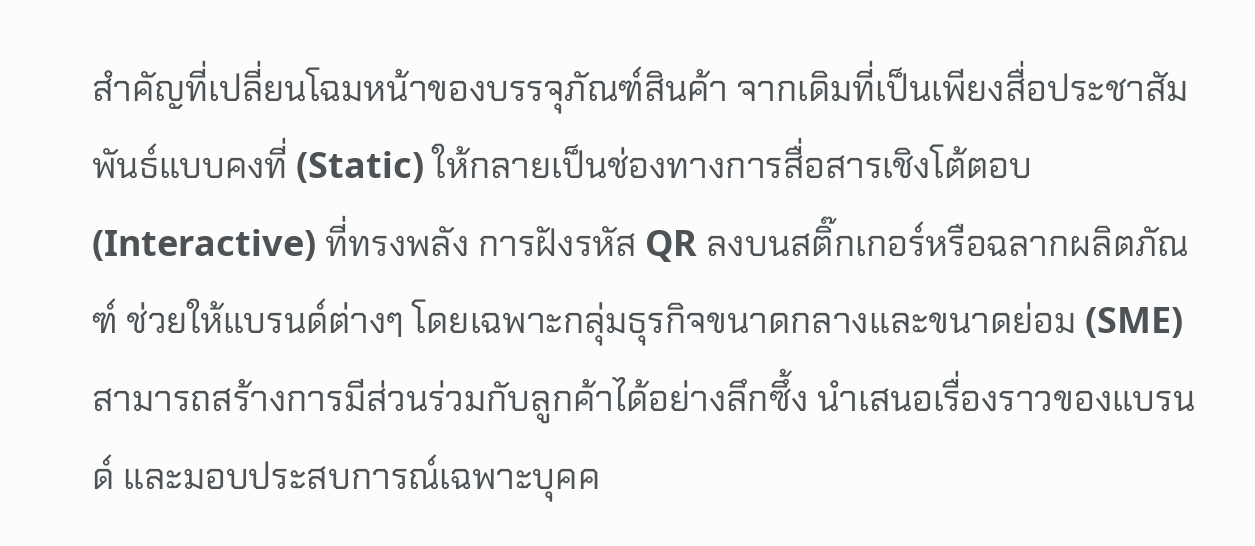สำคัญที่เปลี่ยนโฉมหน้าของบรรจุภัณฑ์สินค้า จากเดิมที่เป็นเพียงสื่อประชาสัมพันธ์แบบคงที่ (Static) ให้กลายเป็นช่องทางการสื่อสารเชิงโต้ตอบ (Interactive) ที่ทรงพลัง การฝังรหัส QR ลงบนสติ๊กเกอร์หรือฉลากผลิตภัณฑ์ ช่วยให้แบรนด์ต่างๆ โดยเฉพาะกลุ่มธุรกิจขนาดกลางและขนาดย่อม (SME) สามารถสร้างการมีส่วนร่วมกับลูกค้าได้อย่างลึกซึ้ง นำเสนอเรื่องราวของแบรนด์ และมอบประสบการณ์เฉพาะบุคค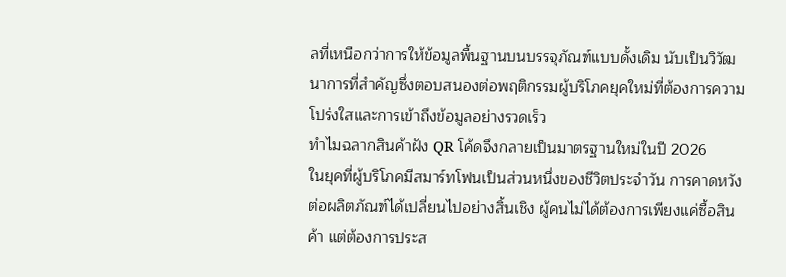ลที่เหนือกว่าการให้ข้อมูลพื้นฐานบนบรรจุภัณฑ์แบบดั้งเดิม นับเป็นวิวัฒนาการที่สำคัญซึ่งตอบสนองต่อพฤติกรรมผู้บริโภคยุคใหม่ที่ต้องการความโปร่งใสและการเข้าถึงข้อมูลอย่างรวดเร็ว
ทำไมฉลากสินค้าฝัง QR โค้ดจึงกลายเป็นมาตรฐานใหม่ในปี 2026
ในยุคที่ผู้บริโภคมีสมาร์ทโฟนเป็นส่วนหนึ่งของชีวิตประจำวัน การคาดหวังต่อผลิตภัณฑ์ได้เปลี่ยนไปอย่างสิ้นเชิง ผู้คนไม่ได้ต้องการเพียงแค่ซื้อสินค้า แต่ต้องการประส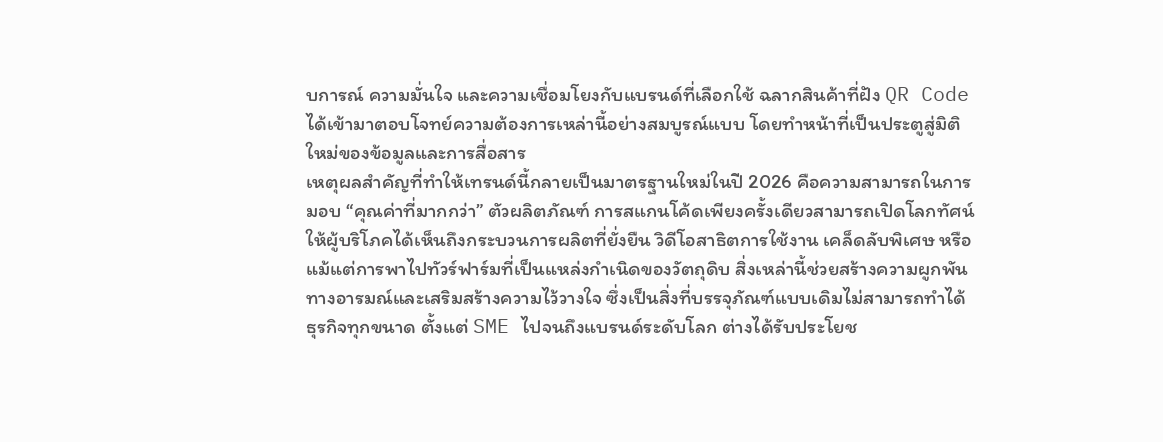บการณ์ ความมั่นใจ และความเชื่อมโยงกับแบรนด์ที่เลือกใช้ ฉลากสินค้าที่ฝัง QR Code ได้เข้ามาตอบโจทย์ความต้องการเหล่านี้อย่างสมบูรณ์แบบ โดยทำหน้าที่เป็นประตูสู่มิติใหม่ของข้อมูลและการสื่อสาร
เหตุผลสำคัญที่ทำให้เทรนด์นี้กลายเป็นมาตรฐานใหม่ในปี 2026 คือความสามารถในการมอบ “คุณค่าที่มากกว่า” ตัวผลิตภัณฑ์ การสแกนโค้ดเพียงครั้งเดียวสามารถเปิดโลกทัศน์ให้ผู้บริโภคได้เห็นถึงกระบวนการผลิตที่ยั่งยืน วิดีโอสาธิตการใช้งาน เคล็ดลับพิเศษ หรือแม้แต่การพาไปทัวร์ฟาร์มที่เป็นแหล่งกำเนิดของวัตถุดิบ สิ่งเหล่านี้ช่วยสร้างความผูกพันทางอารมณ์และเสริมสร้างความไว้วางใจ ซึ่งเป็นสิ่งที่บรรจุภัณฑ์แบบเดิมไม่สามารถทำได้ ธุรกิจทุกขนาด ตั้งแต่ SME ไปจนถึงแบรนด์ระดับโลก ต่างได้รับประโยช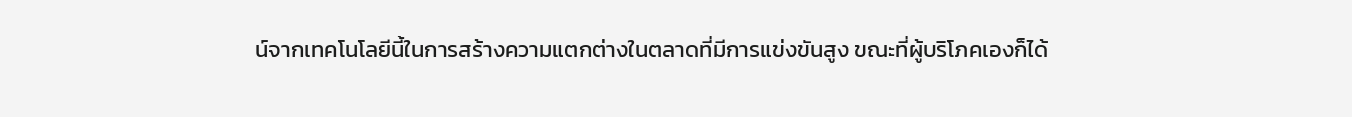น์จากเทคโนโลยีนี้ในการสร้างความแตกต่างในตลาดที่มีการแข่งขันสูง ขณะที่ผู้บริโภคเองก็ได้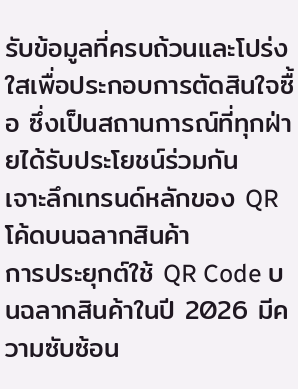รับข้อมูลที่ครบถ้วนและโปร่งใสเพื่อประกอบการตัดสินใจซื้อ ซึ่งเป็นสถานการณ์ที่ทุกฝ่ายได้รับประโยชน์ร่วมกัน
เจาะลึกเทรนด์หลักของ QR โค้ดบนฉลากสินค้า
การประยุกต์ใช้ QR Code บนฉลากสินค้าในปี 2026 มีความซับซ้อน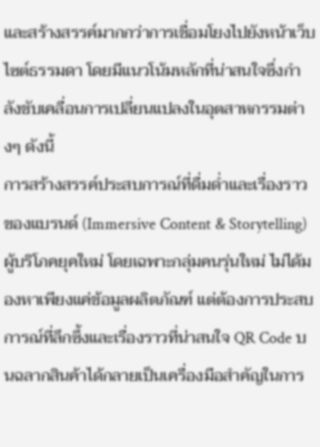และสร้างสรรค์มากกว่าการเชื่อมโยงไปยังหน้าเว็บไซต์ธรรมดา โดยมีแนวโน้มหลักที่น่าสนใจซึ่งกำลังขับเคลื่อนการเปลี่ยนแปลงในอุตสาหกรรมต่างๆ ดังนี้
การสร้างสรรค์ประสบการณ์ที่ดื่มด่ำและเรื่องราวของแบรนด์ (Immersive Content & Storytelling)
ผู้บริโภคยุคใหม่ โดยเฉพาะกลุ่มคนรุ่นใหม่ ไม่ได้มองหาเพียงแค่ข้อมูลผลิตภัณฑ์ แต่ต้องการประสบการณ์ที่ลึกซึ้งและเรื่องราวที่น่าสนใจ QR Code บนฉลากสินค้าได้กลายเป็นเครื่องมือสำคัญในการ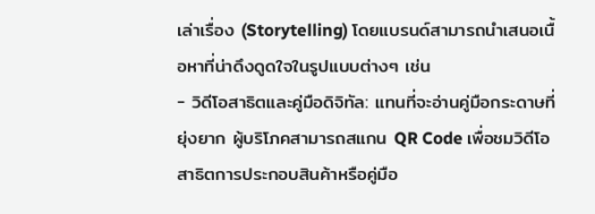เล่าเรื่อง (Storytelling) โดยแบรนด์สามารถนำเสนอเนื้อหาที่น่าดึงดูดใจในรูปแบบต่างๆ เช่น
- วิดีโอสาธิตและคู่มือดิจิทัล: แทนที่จะอ่านคู่มือกระดาษที่ยุ่งยาก ผู้บริโภคสามารถสแกน QR Code เพื่อชมวิดีโอสาธิตการประกอบสินค้าหรือคู่มือ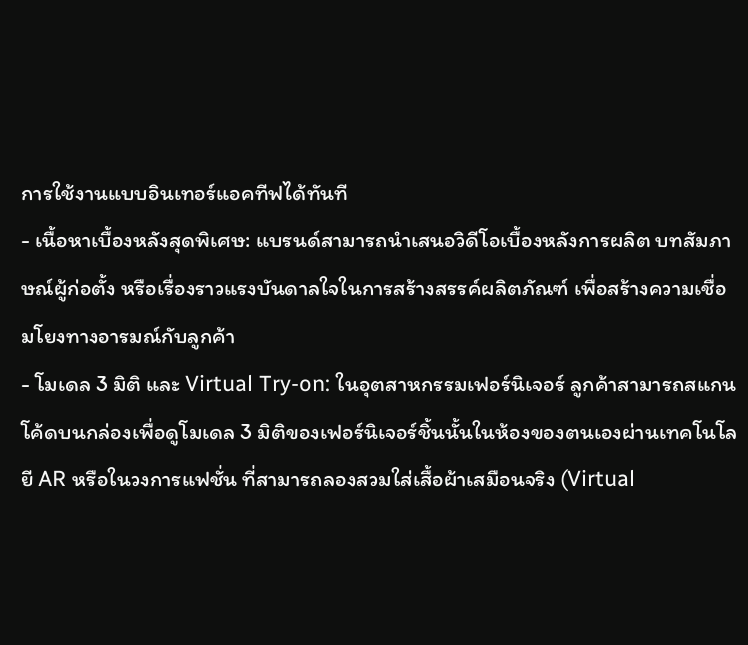การใช้งานแบบอินเทอร์แอคทีฟได้ทันที
- เนื้อหาเบื้องหลังสุดพิเศษ: แบรนด์สามารถนำเสนอวิดีโอเบื้องหลังการผลิต บทสัมภาษณ์ผู้ก่อตั้ง หรือเรื่องราวแรงบันดาลใจในการสร้างสรรค์ผลิตภัณฑ์ เพื่อสร้างความเชื่อมโยงทางอารมณ์กับลูกค้า
- โมเดล 3 มิติ และ Virtual Try-on: ในอุตสาหกรรมเฟอร์นิเจอร์ ลูกค้าสามารถสแกนโค้ดบนกล่องเพื่อดูโมเดล 3 มิติของเฟอร์นิเจอร์ชิ้นนั้นในห้องของตนเองผ่านเทคโนโลยี AR หรือในวงการแฟชั่น ที่สามารถลองสวมใส่เสื้อผ้าเสมือนจริง (Virtual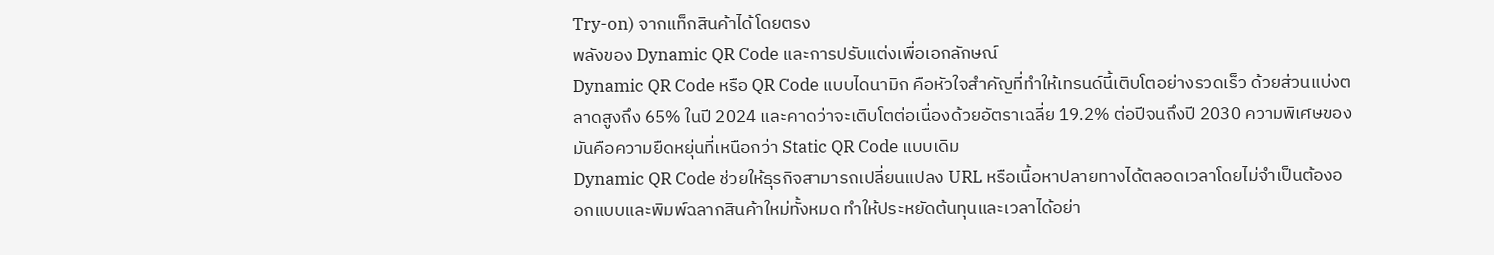Try-on) จากแท็กสินค้าได้โดยตรง
พลังของ Dynamic QR Code และการปรับแต่งเพื่อเอกลักษณ์
Dynamic QR Code หรือ QR Code แบบไดนามิก คือหัวใจสำคัญที่ทำให้เทรนด์นี้เติบโตอย่างรวดเร็ว ด้วยส่วนแบ่งตลาดสูงถึง 65% ในปี 2024 และคาดว่าจะเติบโตต่อเนื่องด้วยอัตราเฉลี่ย 19.2% ต่อปีจนถึงปี 2030 ความพิเศษของมันคือความยืดหยุ่นที่เหนือกว่า Static QR Code แบบเดิม
Dynamic QR Code ช่วยให้ธุรกิจสามารถเปลี่ยนแปลง URL หรือเนื้อหาปลายทางได้ตลอดเวลาโดยไม่จำเป็นต้องออกแบบและพิมพ์ฉลากสินค้าใหม่ทั้งหมด ทำให้ประหยัดต้นทุนและเวลาได้อย่า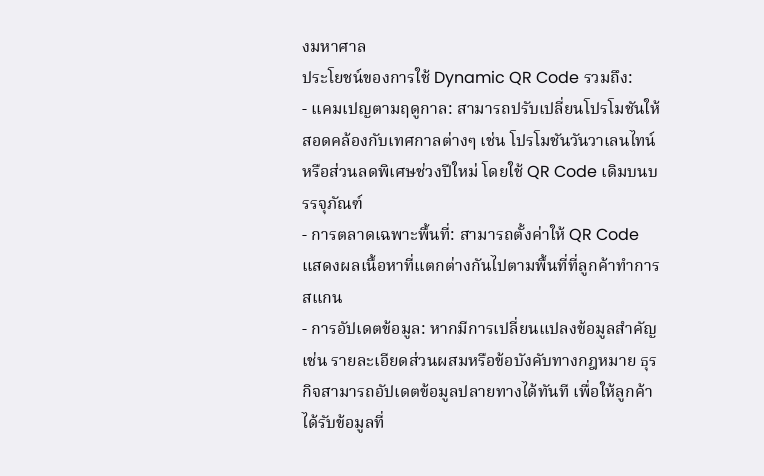งมหาศาล
ประโยชน์ของการใช้ Dynamic QR Code รวมถึง:
- แคมเปญตามฤดูกาล: สามารถปรับเปลี่ยนโปรโมชันให้สอดคล้องกับเทศกาลต่างๆ เช่น โปรโมชันวันวาเลนไทน์ หรือส่วนลดพิเศษช่วงปีใหม่ โดยใช้ QR Code เดิมบนบรรจุภัณฑ์
- การตลาดเฉพาะพื้นที่: สามารถตั้งค่าให้ QR Code แสดงผลเนื้อหาที่แตกต่างกันไปตามพื้นที่ที่ลูกค้าทำการสแกน
- การอัปเดตข้อมูล: หากมีการเปลี่ยนแปลงข้อมูลสำคัญ เช่น รายละเอียดส่วนผสมหรือข้อบังคับทางกฎหมาย ธุรกิจสามารถอัปเดตข้อมูลปลายทางได้ทันที เพื่อให้ลูกค้าได้รับข้อมูลที่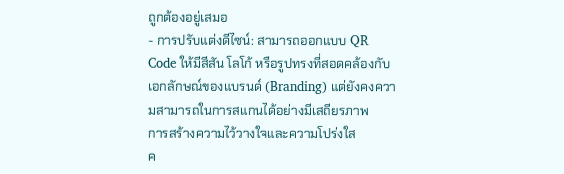ถูกต้องอยู่เสมอ
- การปรับแต่งดีไซน์: สามารถออกแบบ QR Code ให้มีสีสัน โลโก้ หรือรูปทรงที่สอดคล้องกับเอกลักษณ์ของแบรนด์ (Branding) แต่ยังคงความสามารถในการสแกนได้อย่างมีเสถียรภาพ
การสร้างความไว้วางใจและความโปร่งใส
ค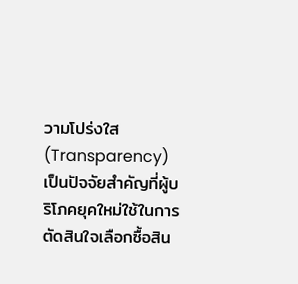วามโปร่งใส (Transparency) เป็นปัจจัยสำคัญที่ผู้บริโภคยุคใหม่ใช้ในการตัดสินใจเลือกซื้อสิน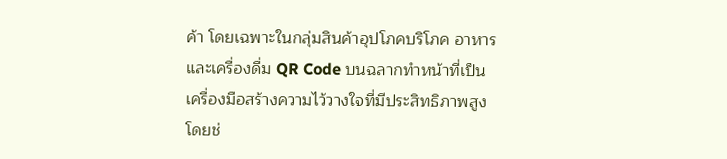ค้า โดยเฉพาะในกลุ่มสินค้าอุปโภคบริโภค อาหาร และเครื่องดื่ม QR Code บนฉลากทำหน้าที่เป็นเครื่องมือสร้างความไว้วางใจที่มีประสิทธิภาพสูง โดยช่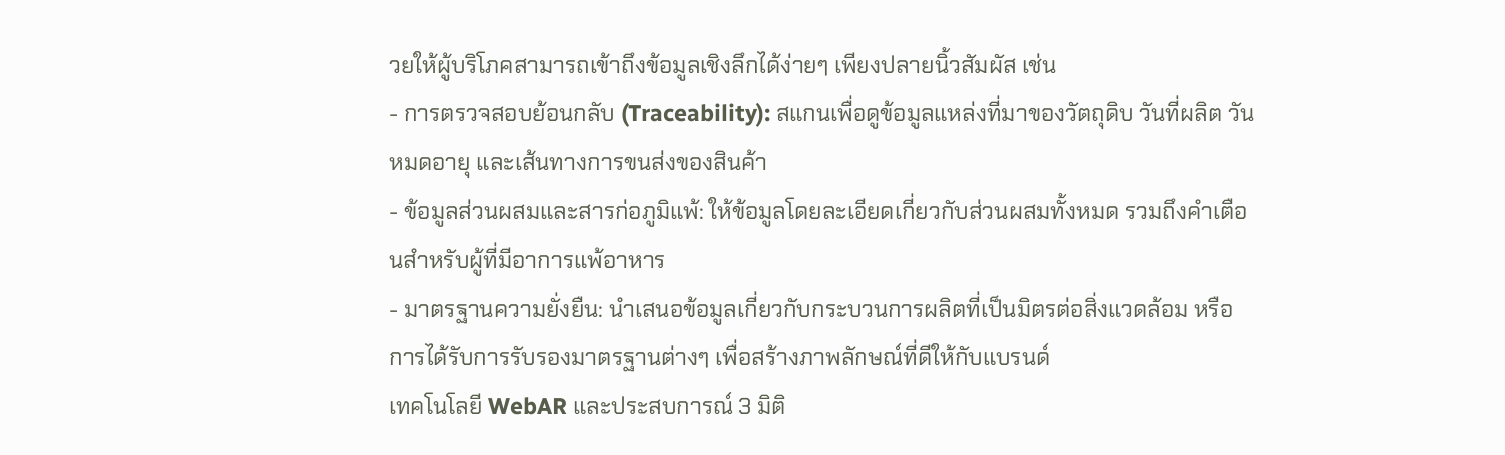วยให้ผู้บริโภคสามารถเข้าถึงข้อมูลเชิงลึกได้ง่ายๆ เพียงปลายนิ้วสัมผัส เช่น
- การตรวจสอบย้อนกลับ (Traceability): สแกนเพื่อดูข้อมูลแหล่งที่มาของวัตถุดิบ วันที่ผลิต วันหมดอายุ และเส้นทางการขนส่งของสินค้า
- ข้อมูลส่วนผสมและสารก่อภูมิแพ้: ให้ข้อมูลโดยละเอียดเกี่ยวกับส่วนผสมทั้งหมด รวมถึงคำเตือนสำหรับผู้ที่มีอาการแพ้อาหาร
- มาตรฐานความยั่งยืน: นำเสนอข้อมูลเกี่ยวกับกระบวนการผลิตที่เป็นมิตรต่อสิ่งแวดล้อม หรือการได้รับการรับรองมาตรฐานต่างๆ เพื่อสร้างภาพลักษณ์ที่ดีให้กับแบรนด์
เทคโนโลยี WebAR และประสบการณ์ 3 มิติ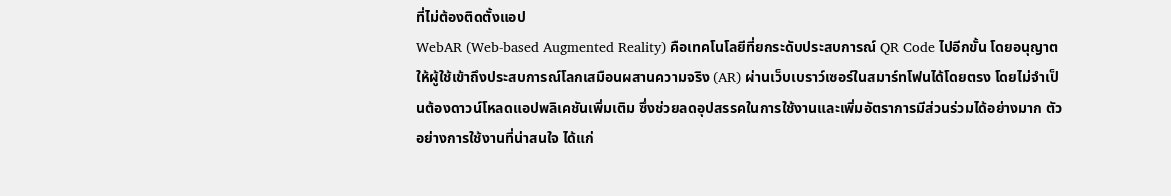ที่ไม่ต้องติดตั้งแอป
WebAR (Web-based Augmented Reality) คือเทคโนโลยีที่ยกระดับประสบการณ์ QR Code ไปอีกขั้น โดยอนุญาตให้ผู้ใช้เข้าถึงประสบการณ์โลกเสมือนผสานความจริง (AR) ผ่านเว็บเบราว์เซอร์ในสมาร์ทโฟนได้โดยตรง โดยไม่จำเป็นต้องดาวน์โหลดแอปพลิเคชันเพิ่มเติม ซึ่งช่วยลดอุปสรรคในการใช้งานและเพิ่มอัตราการมีส่วนร่วมได้อย่างมาก ตัวอย่างการใช้งานที่น่าสนใจ ได้แก่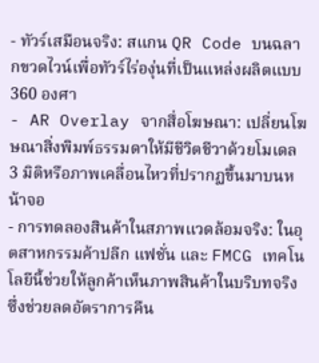- ทัวร์เสมือนจริง: สแกน QR Code บนฉลากขวดไวน์เพื่อทัวร์ไร่องุ่นที่เป็นแหล่งผลิตแบบ 360 องศา
- AR Overlay จากสื่อโฆษณา: เปลี่ยนโฆษณาสิ่งพิมพ์ธรรมดาให้มีชีวิตชีวาด้วยโมเดล 3 มิติหรือภาพเคลื่อนไหวที่ปรากฏขึ้นมาบนหน้าจอ
- การทดลองสินค้าในสภาพแวดล้อมจริง: ในอุตสาหกรรมค้าปลีก แฟชั่น และ FMCG เทคโนโลยีนี้ช่วยให้ลูกค้าเห็นภาพสินค้าในบริบทจริง ซึ่งช่วยลดอัตราการคืน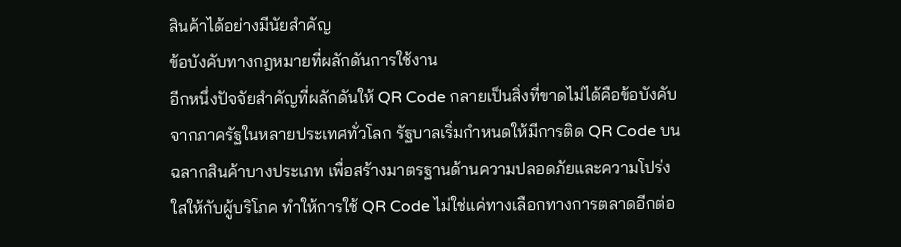สินค้าได้อย่างมีนัยสำคัญ
ข้อบังคับทางกฎหมายที่ผลักดันการใช้งาน
อีกหนึ่งปัจจัยสำคัญที่ผลักดันให้ QR Code กลายเป็นสิ่งที่ขาดไม่ได้คือข้อบังคับจากภาครัฐในหลายประเทศทั่วโลก รัฐบาลเริ่มกำหนดให้มีการติด QR Code บนฉลากสินค้าบางประเภท เพื่อสร้างมาตรฐานด้านความปลอดภัยและความโปร่งใสให้กับผู้บริโภค ทำให้การใช้ QR Code ไม่ใช่แค่ทางเลือกทางการตลาดอีกต่อ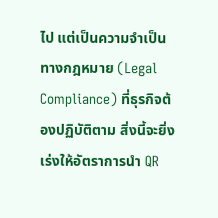ไป แต่เป็นความจำเป็นทางกฎหมาย (Legal Compliance) ที่ธุรกิจต้องปฏิบัติตาม สิ่งนี้จะยิ่งเร่งให้อัตราการนำ QR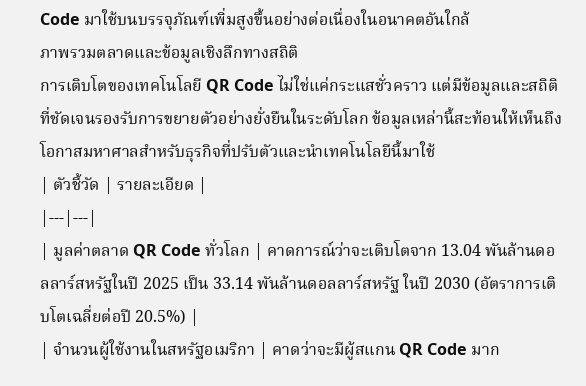Code มาใช้บนบรรจุภัณฑ์เพิ่มสูงขึ้นอย่างต่อเนื่องในอนาคตอันใกล้
ภาพรวมตลาดและข้อมูลเชิงลึกทางสถิติ
การเติบโตของเทคโนโลยี QR Code ไม่ใช่แค่กระแสชั่วคราว แต่มีข้อมูลและสถิติที่ชัดเจนรองรับการขยายตัวอย่างยั่งยืนในระดับโลก ข้อมูลเหล่านี้สะท้อนให้เห็นถึงโอกาสมหาศาลสำหรับธุรกิจที่ปรับตัวและนำเทคโนโลยีนี้มาใช้
| ตัวชี้วัด | รายละเอียด |
|---|---|
| มูลค่าตลาด QR Code ทั่วโลก | คาดการณ์ว่าจะเติบโตจาก 13.04 พันล้านดอลลาร์สหรัฐในปี 2025 เป็น 33.14 พันล้านดอลลาร์สหรัฐ ในปี 2030 (อัตราการเติบโตเฉลี่ยต่อปี 20.5%) |
| จำนวนผู้ใช้งานในสหรัฐอเมริกา | คาดว่าจะมีผู้สแกน QR Code มาก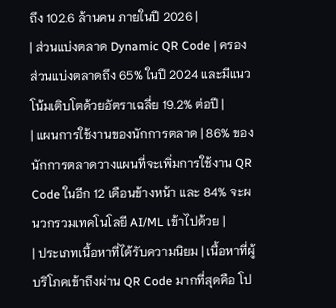ถึง 102.6 ล้านคน ภายในปี 2026 |
| ส่วนแบ่งตลาด Dynamic QR Code | ครองส่วนแบ่งตลาดถึง 65% ในปี 2024 และมีแนวโน้มเติบโตด้วยอัตราเฉลี่ย 19.2% ต่อปี |
| แผนการใช้งานของนักการตลาด | 86% ของนักการตลาดวางแผนที่จะเพิ่มการใช้งาน QR Code ในอีก 12 เดือนข้างหน้า และ 84% จะผนวกรวมเทคโนโลยี AI/ML เข้าไปด้วย |
| ประเภทเนื้อหาที่ได้รับความนิยม | เนื้อหาที่ผู้บริโภคเข้าถึงผ่าน QR Code มากที่สุดคือ โป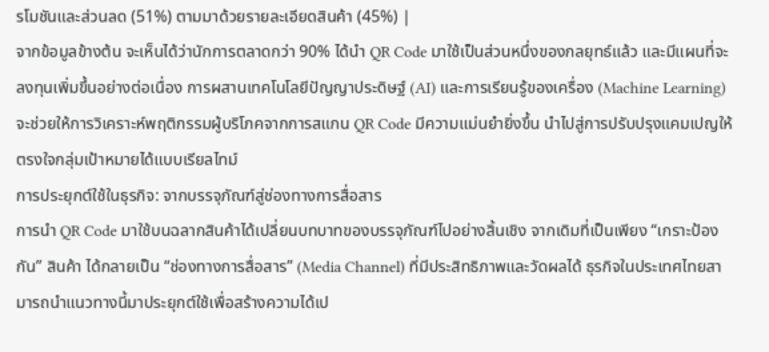รโมชันและส่วนลด (51%) ตามมาด้วยรายละเอียดสินค้า (45%) |
จากข้อมูลข้างต้น จะเห็นได้ว่านักการตลาดกว่า 90% ได้นำ QR Code มาใช้เป็นส่วนหนึ่งของกลยุทธ์แล้ว และมีแผนที่จะลงทุนเพิ่มขึ้นอย่างต่อเนื่อง การผสานเทคโนโลยีปัญญาประดิษฐ์ (AI) และการเรียนรู้ของเครื่อง (Machine Learning) จะช่วยให้การวิเคราะห์พฤติกรรมผู้บริโภคจากการสแกน QR Code มีความแม่นยำยิ่งขึ้น นำไปสู่การปรับปรุงแคมเปญให้ตรงใจกลุ่มเป้าหมายได้แบบเรียลไทม์
การประยุกต์ใช้ในธุรกิจ: จากบรรจุภัณฑ์สู่ช่องทางการสื่อสาร
การนำ QR Code มาใช้บนฉลากสินค้าได้เปลี่ยนบทบาทของบรรจุภัณฑ์ไปอย่างสิ้นเชิง จากเดิมที่เป็นเพียง “เกราะป้องกัน” สินค้า ได้กลายเป็น “ช่องทางการสื่อสาร” (Media Channel) ที่มีประสิทธิภาพและวัดผลได้ ธุรกิจในประเทศไทยสามารถนำแนวทางนี้มาประยุกต์ใช้เพื่อสร้างความได้เป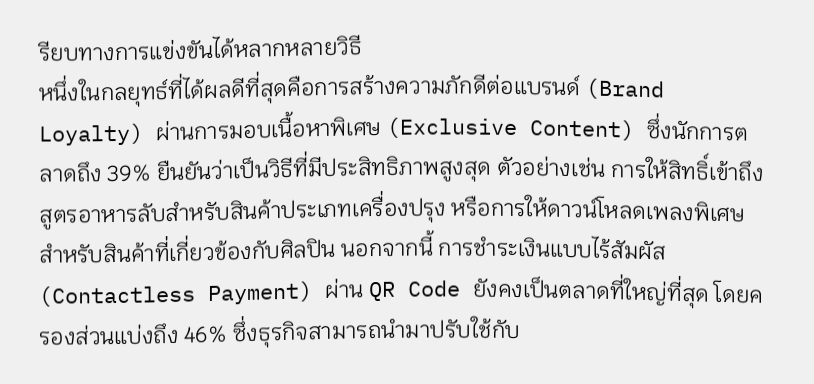รียบทางการแข่งขันได้หลากหลายวิธี
หนึ่งในกลยุทธ์ที่ได้ผลดีที่สุดคือการสร้างความภักดีต่อแบรนด์ (Brand Loyalty) ผ่านการมอบเนื้อหาพิเศษ (Exclusive Content) ซึ่งนักการตลาดถึง 39% ยืนยันว่าเป็นวิธีที่มีประสิทธิภาพสูงสุด ตัวอย่างเช่น การให้สิทธิ์เข้าถึงสูตรอาหารลับสำหรับสินค้าประเภทเครื่องปรุง หรือการให้ดาวน์โหลดเพลงพิเศษสำหรับสินค้าที่เกี่ยวข้องกับศิลปิน นอกจากนี้ การชำระเงินแบบไร้สัมผัส (Contactless Payment) ผ่าน QR Code ยังคงเป็นตลาดที่ใหญ่ที่สุด โดยครองส่วนแบ่งถึง 46% ซึ่งธุรกิจสามารถนำมาปรับใช้กับ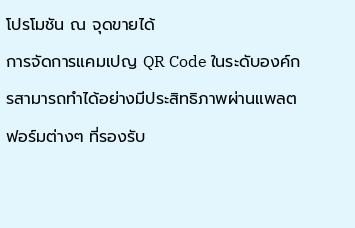โปรโมชัน ณ จุดขายได้
การจัดการแคมเปญ QR Code ในระดับองค์กรสามารถทำได้อย่างมีประสิทธิภาพผ่านแพลตฟอร์มต่างๆ ที่รองรับ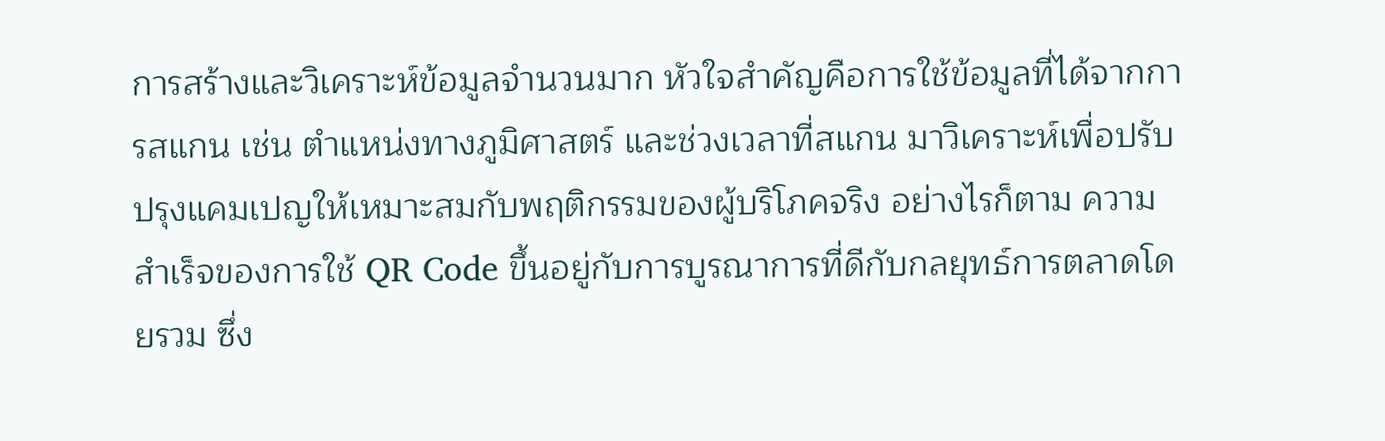การสร้างและวิเคราะห์ข้อมูลจำนวนมาก หัวใจสำคัญคือการใช้ข้อมูลที่ได้จากการสแกน เช่น ตำแหน่งทางภูมิศาสตร์ และช่วงเวลาที่สแกน มาวิเคราะห์เพื่อปรับปรุงแคมเปญให้เหมาะสมกับพฤติกรรมของผู้บริโภคจริง อย่างไรก็ตาม ความสำเร็จของการใช้ QR Code ขึ้นอยู่กับการบูรณาการที่ดีกับกลยุทธ์การตลาดโดยรวม ซึ่ง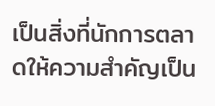เป็นสิ่งที่นักการตลาดให้ความสำคัญเป็น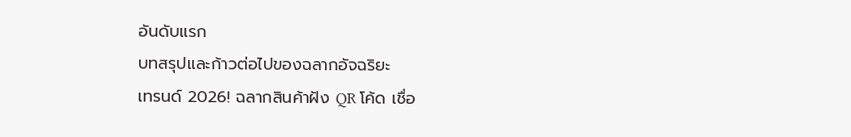อันดับแรก
บทสรุปและก้าวต่อไปของฉลากอัจฉริยะ
เทรนด์ 2026! ฉลากสินค้าฝัง QR โค้ด เชื่อ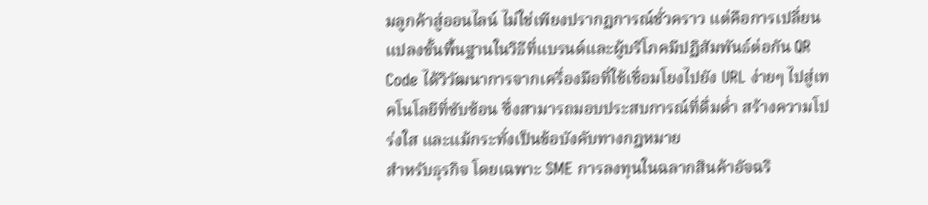มลูกค้าสู่ออนไลน์ ไม่ใช่เพียงปรากฏการณ์ชั่วคราว แต่คือการเปลี่ยนแปลงขั้นพื้นฐานในวิธีที่แบรนด์และผู้บริโภคมีปฏิสัมพันธ์ต่อกัน QR Code ได้วิวัฒนาการจากเครื่องมือที่ใช้เชื่อมโยงไปยัง URL ง่ายๆ ไปสู่เทคโนโลยีที่ซับซ้อน ซึ่งสามารถมอบประสบการณ์ที่ดื่มด่ำ สร้างความโปร่งใส และแม้กระทั่งเป็นข้อบังคับทางกฎหมาย
สำหรับธุรกิจ โดยเฉพาะ SME การลงทุนในฉลากสินค้าอัจฉริ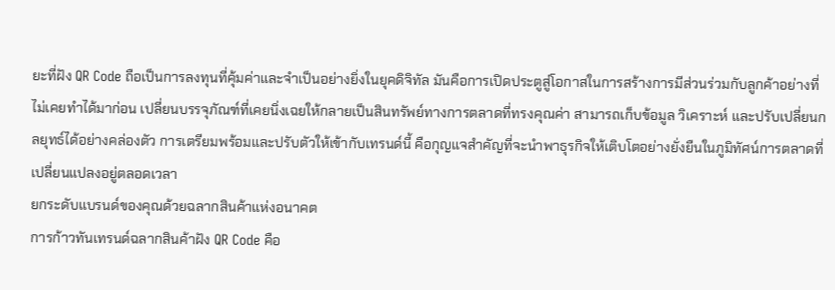ยะที่ฝัง QR Code ถือเป็นการลงทุนที่คุ้มค่าและจำเป็นอย่างยิ่งในยุคดิจิทัล มันคือการเปิดประตูสู่โอกาสในการสร้างการมีส่วนร่วมกับลูกค้าอย่างที่ไม่เคยทำได้มาก่อน เปลี่ยนบรรจุภัณฑ์ที่เคยนิ่งเฉยให้กลายเป็นสินทรัพย์ทางการตลาดที่ทรงคุณค่า สามารถเก็บข้อมูล วิเคราะห์ และปรับเปลี่ยนกลยุทธ์ได้อย่างคล่องตัว การเตรียมพร้อมและปรับตัวให้เข้ากับเทรนด์นี้ คือกุญแจสำคัญที่จะนำพาธุรกิจให้เติบโตอย่างยั่งยืนในภูมิทัศน์การตลาดที่เปลี่ยนแปลงอยู่ตลอดเวลา
ยกระดับแบรนด์ของคุณด้วยฉลากสินค้าแห่งอนาคต
การก้าวทันเทรนด์ฉลากสินค้าฝัง QR Code คือ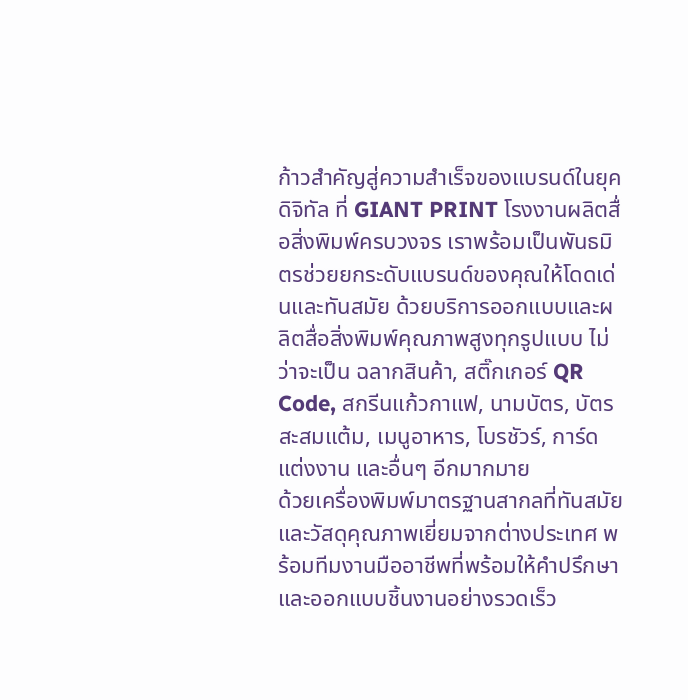ก้าวสำคัญสู่ความสำเร็จของแบรนด์ในยุคดิจิทัล ที่ GIANT PRINT โรงงานผลิตสื่อสิ่งพิมพ์ครบวงจร เราพร้อมเป็นพันธมิตรช่วยยกระดับแบรนด์ของคุณให้โดดเด่นและทันสมัย ด้วยบริการออกแบบและผลิตสื่อสิ่งพิมพ์คุณภาพสูงทุกรูปแบบ ไม่ว่าจะเป็น ฉลากสินค้า, สติ๊กเกอร์ QR Code, สกรีนแก้วกาแฟ, นามบัตร, บัตรสะสมแต้ม, เมนูอาหาร, โบรชัวร์, การ์ดแต่งงาน และอื่นๆ อีกมากมาย
ด้วยเครื่องพิมพ์มาตรฐานสากลที่ทันสมัยและวัสดุคุณภาพเยี่ยมจากต่างประเทศ พร้อมทีมงานมืออาชีพที่พร้อมให้คำปรึกษาและออกแบบชิ้นงานอย่างรวดเร็ว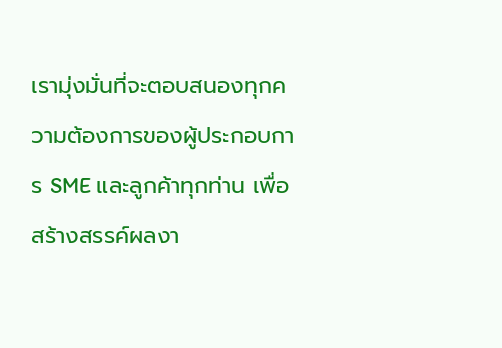เรามุ่งมั่นที่จะตอบสนองทุกความต้องการของผู้ประกอบการ SME และลูกค้าทุกท่าน เพื่อสร้างสรรค์ผลงา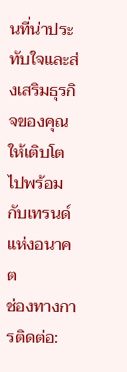นที่น่าประทับใจและส่งเสริมธุรกิจของคุณให้เติบโตไปพร้อมกับเทรนด์แห่งอนาคต
ช่องทางการติดต่อ: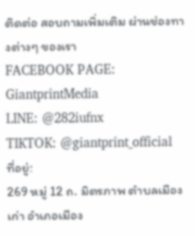ติดต่อ สอบถามเพิ่มเติม ผ่านช่องทางต่างๆ ของเรา
FACEBOOK PAGE: GiantprintMedia
LINE: @282iufnx
TIKTOK: @giantprint_official
ที่อยู่:
269 หมู่ 12 ถ. มิตรภาพ ตำบลเมืองเก่า อำเภอเมือง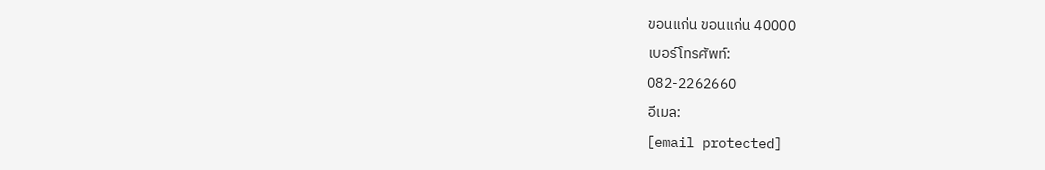ขอนแก่น ขอนแก่น 40000
เบอร์โทรศัพท์:
082-2262660
อีเมล:
[email protected]